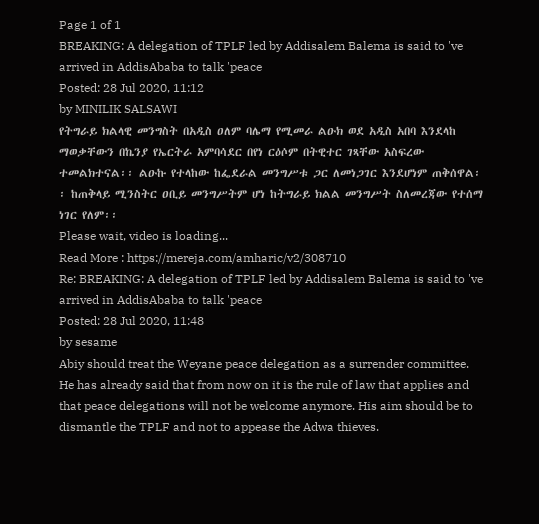Page 1 of 1
BREAKING: A delegation of TPLF led by Addisalem Balema is said to 've arrived in AddisAbaba to talk 'peace
Posted: 28 Jul 2020, 11:12
by MINILIK SALSAWI
የትግራይ ክልላዊ መንግስት በአዲስ ዐለም ባሌማ የሚመራ ልዑክ ወደ አዲስ አበባ እንደላከ ማወቃቸውን በኬንያ የኤርትራ አምባሳደር በየነ ርዕሶም በትዊተር ገጻቸው አስፍረው ተመልክተናል፡፡ ልዑኩ የተላከው ከፌደራል መንግሥቱ ጋር ለመነጋገር እንደሆነም ጠቅሰዋል፡፡ ከጠቅላይ ሚንስትር ዐቢይ መንግሥትም ሆነ ከትግራይ ክልል መንግሥት ስለመረጃው የተሰማ ነገር የለም፡፡
Please wait, video is loading...
Read More : https://mereja.com/amharic/v2/308710
Re: BREAKING: A delegation of TPLF led by Addisalem Balema is said to 've arrived in AddisAbaba to talk 'peace
Posted: 28 Jul 2020, 11:48
by sesame
Abiy should treat the Weyane peace delegation as a surrender committee. He has already said that from now on it is the rule of law that applies and that peace delegations will not be welcome anymore. His aim should be to dismantle the TPLF and not to appease the Adwa thieves.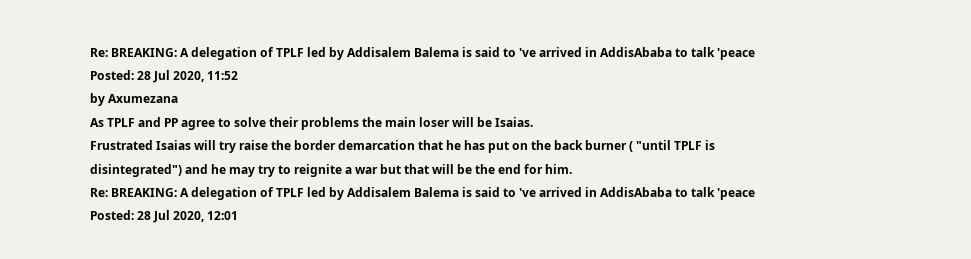Re: BREAKING: A delegation of TPLF led by Addisalem Balema is said to 've arrived in AddisAbaba to talk 'peace
Posted: 28 Jul 2020, 11:52
by Axumezana
As TPLF and PP agree to solve their problems the main loser will be Isaias.
Frustrated Isaias will try raise the border demarcation that he has put on the back burner ( "until TPLF is disintegrated") and he may try to reignite a war but that will be the end for him.
Re: BREAKING: A delegation of TPLF led by Addisalem Balema is said to 've arrived in AddisAbaba to talk 'peace
Posted: 28 Jul 2020, 12:01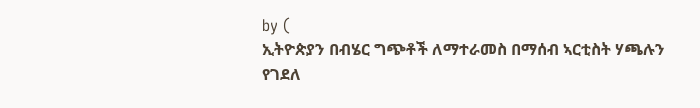by (
ኢትዮጵያን በብሄር ግጭቶች ለማተራመስ በማሰብ ኣርቲስት ሃጫሉን የገደለ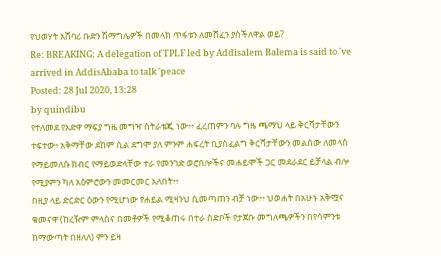የህወሃት አሸባሪ ቡድን ሽማግሌዎች በመላክ ጥፋቱን ለመሸፈን ያስችለዋል ወይ?
Re: BREAKING: A delegation of TPLF led by Addisalem Balema is said to 've arrived in AddisAbaba to talk 'peace
Posted: 28 Jul 2020, 13:28
by quindibu
የተለመደ የአድዋ ማፍያ ግዜ መግዣ ስትራቴጂ ነው፥፥ ፈረጠምን ባሉ ግዜ ጫማህ ላይ ቅርሻታቸውን ተፍተው፥ አቅማቸው ደከም ሲል ደግሞ ያለ ምንም ሐፍረት ቢያስፈልግ ቅርሻታቸውን መልሰው ለመላስ የማይመለሱ ክብር የማይወድላቸው ተራ የመንገድ ወሮበሎችና መሐይሞች ጋር መደራደር ይቻላል ብሎ የሚያምን ካለ አዕምሮውን መመርመር አለበት፥፥
በዚያ ላይ ድርድር ዕውን የሚሆነው የሐይል ሚዛንህ ሲመጣጠን ብቻ ነው፥፥ ህወሐት በአሁኑ አቅሟና ቁመናዋ (ከረዥም ምላስና በመቶዎች የሚቆጠሩ በተራ ስድቦች የታጀቡ መግለጫዎችን በየሳምንቱ ከማውጣት በዘለለ) ምን ይዛ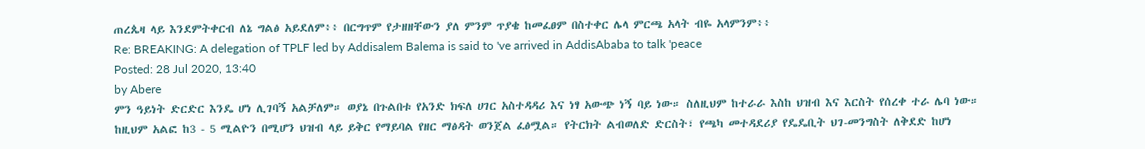ጠረጴዛ ላይ እንደምትቀርብ ለኔ ግልፅ አይደለም፥፥ በርግጥም የታዘዘቸውን ያለ ምንም ጥያቄ ከመፈፀም በስተቀር ሌላ ምርጫ አላት ብዬ አላምንም፥፥
Re: BREAKING: A delegation of TPLF led by Addisalem Balema is said to 've arrived in AddisAbaba to talk 'peace
Posted: 28 Jul 2020, 13:40
by Abere
ምን ዓይነት ድርድር እንዴ ሆነ ሊገባኝ አልቻለም። ወያኔ በጉልበቱ የአንድ ክፍለ ሀገር አስተዳዳሪ እና ነፃ አውጭ ነኝ ባይ ነው። ስለዚህም ከተራራ እስከ ህዝብ እና እርስት የሰረቀ ተራ ሌባ ነው። ከዚህም አልፎ ከ3 - 5 ሚልዮን በሚሆን ህዝብ ላይ ይቅር የማይባል የዘር ማፅዳት ወንጀል ፈፅሟል። የትርክት ልብወለድ ድርስት፣ የጫካ መተዳደሪያ የዴዴቢት ህገ-መንግስት ለቅደድ ከሆነ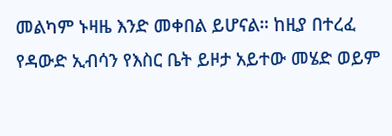መልካም ኑዛዜ እንድ መቀበል ይሆናል። ከዚያ በተረፈ የዳውድ ኢብሳን የእስር ቤት ይዞታ አይተው መሄድ ወይም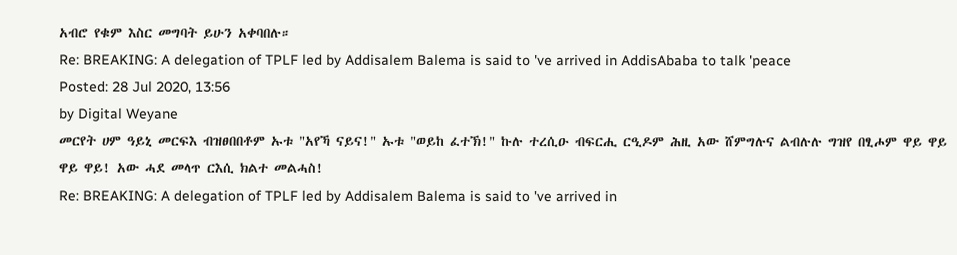አብሮ የቁም እስር መግባት ይሁን አቀባበሉ።
Re: BREAKING: A delegation of TPLF led by Addisalem Balema is said to 've arrived in AddisAbaba to talk 'peace
Posted: 28 Jul 2020, 13:56
by Digital Weyane
መርየት ሀም ዓይኒ መርፍእ ብዝፀበበቶም ኡቱ "አየኻ ናይና!" ኡቱ "ወይከ ፈተኽ!" ኩሉ ተረሲዑ ብፍርሒ ርዒዶም ሕዚ አው ሸምግሉና ልብሉሉ ግዝየ በፂሖም ዋይ ዋይ ዋይ ዋይ! አው ሓደ መላጥ ርእሲ ክልተ መልሓስ!
Re: BREAKING: A delegation of TPLF led by Addisalem Balema is said to 've arrived in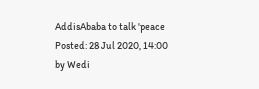AddisAbaba to talk 'peace
Posted: 28 Jul 2020, 14:00
by Wedi